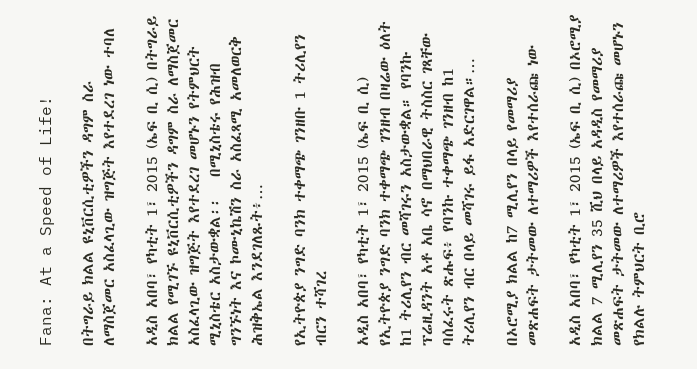Fana: At a Speed of Life!

በትግራይ ክልል ዩኒቨርሲቲዎችን ዳግም ስራ ለማስጀመር አስፈላጊው ዝግጅት እየተደረገ ነው ተባለ

አዲስ አበባ፣ የካቲት 1፣ 2015 (ኤፍ ቢ ሲ) በትግራይ ክልል የሚገኙ ዩኒቨርሲቲዎችን ዳግም ስራ ለማስጀመር አስፈላጊው ዝግጅት እየተደረገ መሆኑን የትምህርት ሚኒስቴር አስታውቋል፡፡   በሚኒስቴሩ የሕዝብ ግንኙነት እና ኮሙኒኬሽን ስራ አስፈጻሚ አመለወርቅ ሕዝቅኤል እንደገለጹት፥…

የኢትዮጵያ ንግድ ባንክ ተቀማጭ ገንዘቡ 1 ትሪሊየን ብርን ተሻገረ

አዲስ አበባ፣ የካቲት 1፣ 2015 (ኤፍ ቢ ሲ) የኢትዮጵያ ንግድ ባንክ ተቀማጭ ገንዘብ በዛሬው ዕለት ከ1 ትሪሊየን ብር መሻገሩን አስታውቋል። የባንኩ ፕሬዚዳንት አቶ አቤ ሳኖ በማህበራዊ ትስስር ገጻቸው ባሰፈሩት ጽሑፍ፥ የባንኩ ተቀማጭ ገንዘብ ከ1 ትሪሊየን ብር በላይ መሻገሩ ይፋ አድርገዋል።…

በኦሮሚያ ክልል ከ7 ሚሊየን በላይ የመማሪያ መጽሐፍት ታትመው ለተማሪዎች እየተሰራጩ ነው

አዲስ አበባ፣ የካቲት 1፣ 2015 (ኤፍ ቢ ሲ) በኦሮሚያ ክልል 7 ሚሊየን 35 ሺህ በላይ አዳዲስ የመማሪያ መጽሐፍት ታትመው ለተማሪዎች እየተሰራጩ መሆኑን የክልሉ ትምህርት ቢሮ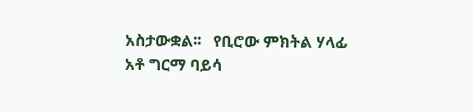አስታውቋል፡፡   የቢሮው ምክትል ሃላፊ አቶ ግርማ ባይሳ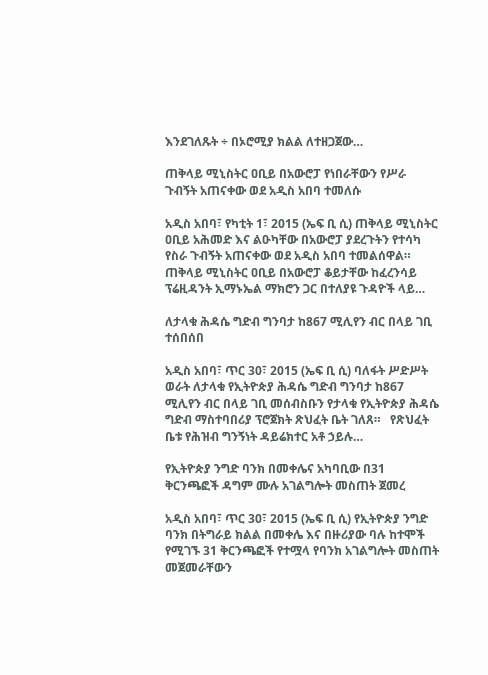እንደገለጹት ÷ በኦሮሚያ ክልል ለተዘጋጀው…

ጠቅላይ ሚኒስትር ዐቢይ በአውሮፓ የነበራቸውን የሥራ ጉብኝት አጠናቀው ወደ አዲስ አበባ ተመለሱ

አዲስ አበባ፣ የካቲት 1፣ 2015 (ኤፍ ቢ ሲ) ጠቅላይ ሚኒስትር ዐቢይ አሕመድ እና ልዑካቸው በአውሮፓ ያደረጉትን የተሳካ የስራ ጉብኝት አጠናቀው ወደ አዲስ አበባ ተመልሰዋል። ጠቅላይ ሚኒስትር ዐቢይ በአውሮፓ ቆይታቸው ከፈረንሳይ ፕሬዚዳንት ኢማኑኤል ማክሮን ጋር በተለያዩ ጉዳዮች ላይ…

ለታላቁ ሕዳሴ ግድብ ግንባታ ከ867 ሚሊየን ብር በላይ ገቢ ተሰበሰበ

አዲስ አበባ፣ ጥር 30፣ 2015 (ኤፍ ቢ ሲ) ባለፋት ሥድሥት ወራት ለታላቁ የኢትዮጵያ ሕዳሴ ግድብ ግንባታ ከ867 ሚሊየን ብር በላይ ገቢ መሰብስቡን የታላቁ የኢትዮጵያ ሕዳሴ ግድብ ማስተባበሪያ ፕሮጀክት ጽህፈት ቤት ገለጸ።   የጽህፈት ቤቱ የሕዝብ ግንኝነት ዳይሬክተር አቶ ኃይሉ…

የኢትዮጵያ ንግድ ባንክ በመቀሌና አካባቢው በ31 ቅርንጫፎች ዳግም ሙሉ አገልግሎት መስጠት ጀመረ

አዲስ አበባ፣ ጥር 30፣ 2015 (ኤፍ ቢ ሲ) የኢትዮጵያ ንግድ ባንክ በትግራይ ክልል በመቀሌ እና በዙሪያው ባሉ ከተሞች የሚገኙ 31 ቅርንጫፎች የተሟላ የባንክ አገልግሎት መስጠት መጀመራቸውን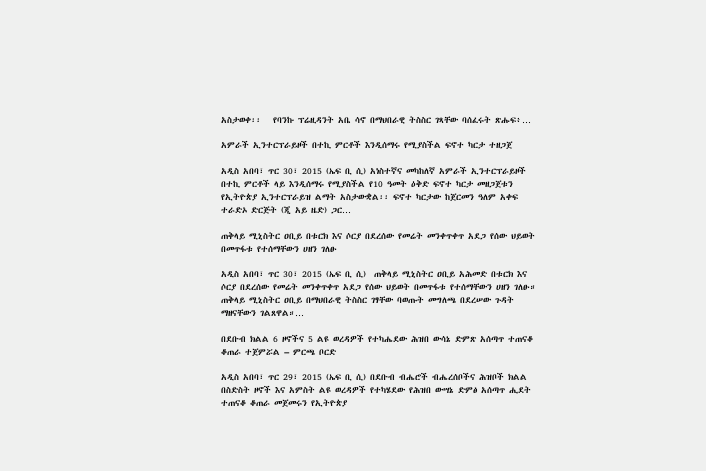አስታወቀ፡፡   የባንኩ ፕሬዚዳንት አቤ ሳኖ በማህበራዊ ትስስር ገጻቸው ባሰፈሩት ጽሑፍ፥…

አምራች ኢንተርፕራይዞች በተኪ ምርቶች እንዲሰማሩ የሚያስችል ፍኖተ ካርታ ተዘጋጀ

አዲስ አበባ፣ ጥር 30፣ 2015 (ኤፍ ቢ ሲ) አነስተኛና መካከለኛ አምራች ኢንተርፕራይዞች በተኪ ምርቶች ላይ እንዲሰማሩ የሚያስችል የ10 ዓመት ዕቅድ ፍኖተ ካርታ መዘጋጀቱን የኢትዮጵያ ኢንተርፕራይዝ ልማት አስታውቋል፡፡ ፍኖተ ካርታው ከጀርመን ዓለም አቀፍ ተራድኦ ድርጅት (ጂ አይ ዜድ) ጋር…

ጠቅላይ ሚኒስትር ዐቢይ በቱርክ እና ሶርያ በደረሰው የመሬት መንቀጥቀጥ አደጋ የሰው ህይወት በመጥፋቱ የተሰማቸውን ሀዘን ገለፁ

አዲስ አበባ፣ ጥር 30፣ 2015 (ኤፍ ቢ ሲ)  ጠቅላይ ሚኒስትር ዐቢይ አሕመድ በቱርክ እና ሶርያ በደረሰው የመሬት መንቀጥቀጥ አደጋ የሰው ህይወት በመጥፋቱ የተሰማቸውን ሀዘን ገለፁ። ጠቅላይ ሚኒስትር ዐቢይ በማህበራዊ ትስስር ገፃቸው ባወጡት መግለጫ በደረሠው ጉዳት ማዘናቸውን ገልጸዋል።…

በደቡብ ክልል 6 ዞኖችና 5 ልዩ ወረዳዎች የተካሔደው ሕዝበ ውሳኔ ድምጽ አሰጣጥ ተጠናቆ ቆጠራ ተጀምሯል – ምርጫ ቦርድ

አዲስ አበባ፣ ጥር 29፣ 2015 (ኤፍ ቢ ሲ) በደቡብ ብሔሮች ብሔረሰቦችና ሕዝቦች ክልል በስድስት ዞኖች እና አምስት ልዩ ወረዳዎች የተካሄደው የሕዝበ ውሣኔ ድምፅ አሰጣጥ ሒደት ተጠናቆ ቆጠራ መጀመሩን የኢትዮጵያ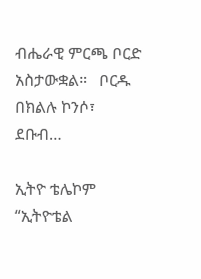ብሔራዊ ምርጫ ቦርድ አስታውቋል።   ቦርዱ በክልሉ ኮንሶ፣ ደቡብ…

ኢትዮ ቴሌኮም “ኢትዮቴል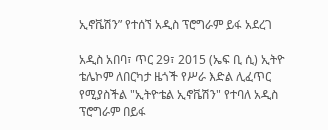ኢኖቬሽን” የተሰኘ አዲስ ፕሮግራም ይፋ አደረገ

አዲስ አበባ፣ ጥር 29፣ 2015 (ኤፍ ቢ ሲ) ኢትዮ ቴሌኮም ለበርካታ ዜጎች የሥራ እድል ሊፈጥር የሚያስችል "ኢትዮቴል ኢኖቬሽን" የተባለ አዲስ ፕሮግራም በይፋ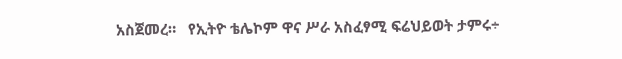አስጀመረ።   የኢትዮ ቴሌኮም ዋና ሥራ አስፈፃሚ ፍሬህይወት ታምሩ÷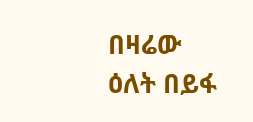በዛሬው ዕለት በይፋ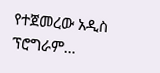የተጀመረው አዲስ ፕሮግራም…